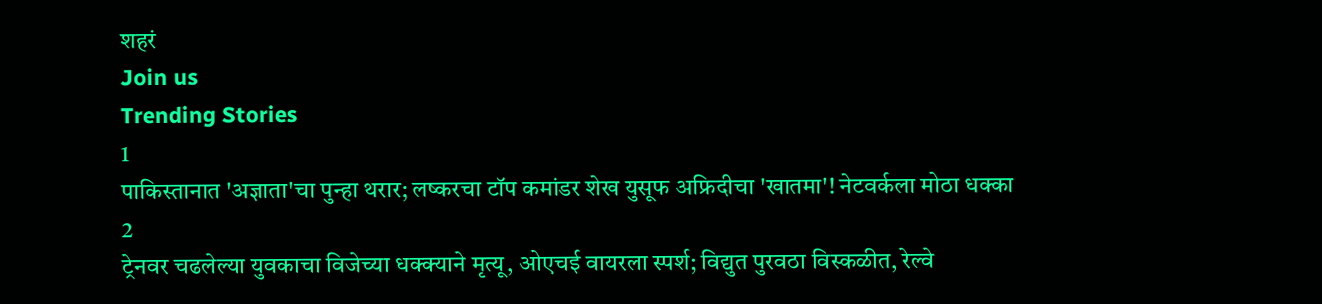शहरं
Join us
Trending Stories
1
पाकिस्तानात 'अज्ञाता'चा पुन्हा थरार; लष्करचा टॉप कमांडर शेख युसूफ अफ्रिदीचा 'खातमा'! नेटवर्कला मोठा धक्का
2
ट्रेनवर चढलेल्या युवकाचा विजेच्या धक्क्याने मृत्यू, ओएचई वायरला स्पर्श; विद्युत पुरवठा विस्कळीत, रेल्वे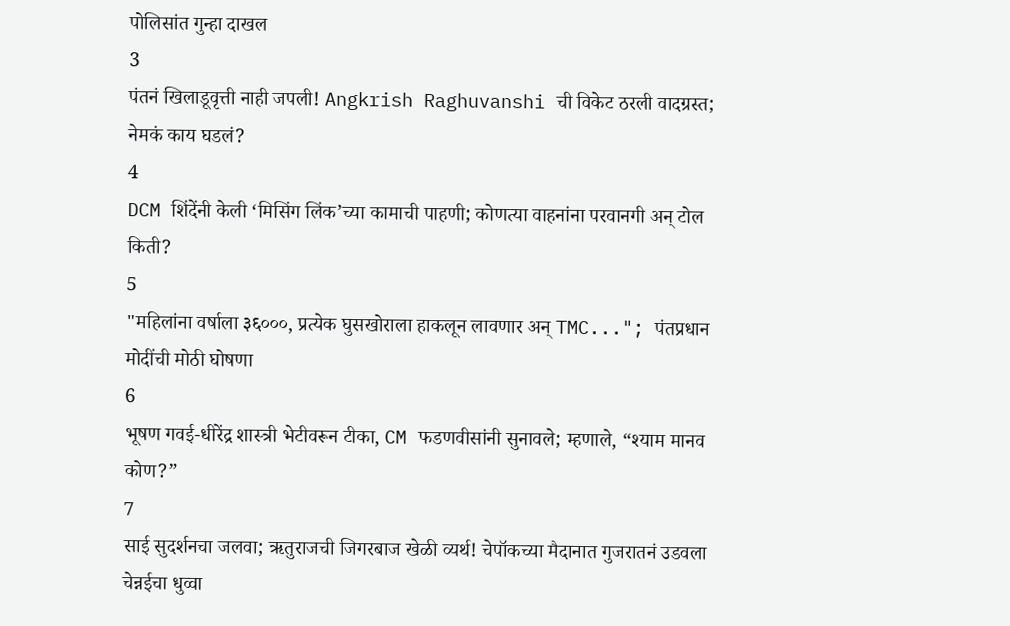पोलिसांत गुन्हा दाखल
3
पंतनं खिलाडूवृत्ती नाही जपली! Angkrish Raghuvanshi ची विकेट ठरली वादग्रस्त; नेमकं काय घडलं?
4
DCM शिंदेंनी केली ‘मिसिंग लिंक’च्या कामाची पाहणी; कोणत्या वाहनांना परवानगी अन् टोल किती?
5
"महिलांना वर्षाला ३६०००, प्रत्येक घुसखोराला हाकलून लावणार अन् TMC..."; पंतप्रधान मोदींची मोठी घोषणा
6
भूषण गवई-धीरेंद्र शास्त्री भेटीवरून टीका, CM फडणवीसांनी सुनावले; म्हणाले, “श्याम मानव कोण?”
7
साई सुदर्शनचा जलवा; ऋतुराजची जिगरबाज खेळी व्यर्थ! चेपॉकच्या मैदानात गुजरातनं उडवला चेन्नईचा धुव्वा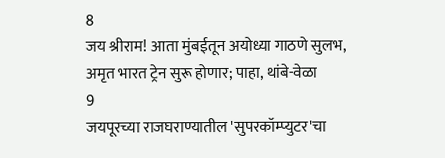8
जय श्रीराम! आता मुंबईतून अयोध्या गाठणे सुलभ, अमृत भारत ट्रेन सुरू होणार; पाहा, थांबे-वेळा
9
जयपूरच्या राजघराण्यातील 'सुपरकॉम्प्युटर'चा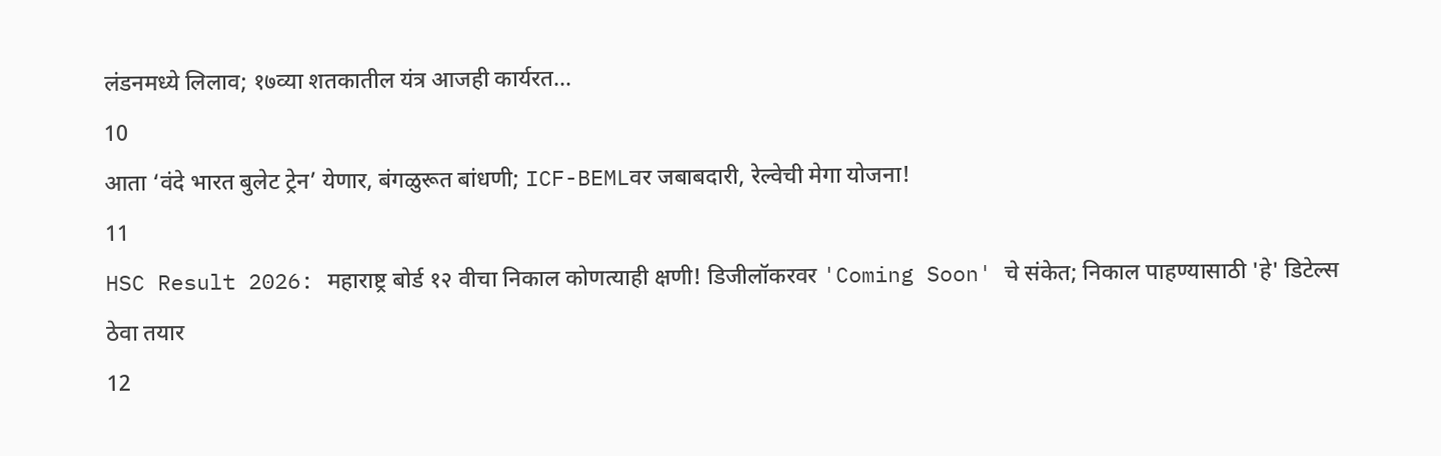लंडनमध्ये लिलाव; १७व्या शतकातील यंत्र आजही कार्यरत...
10
आता ‘वंदे भारत बुलेट ट्रेन’ येणार, बंगळुरूत बांधणी; ICF-BEMLवर जबाबदारी, रेल्वेची मेगा योजना!
11
HSC Result 2026: महाराष्ट्र बोर्ड १२ वीचा निकाल कोणत्याही क्षणी! डिजीलॉकरवर 'Coming Soon' चे संकेत; निकाल पाहण्यासाठी 'हे' डिटेल्स ठेवा तयार
12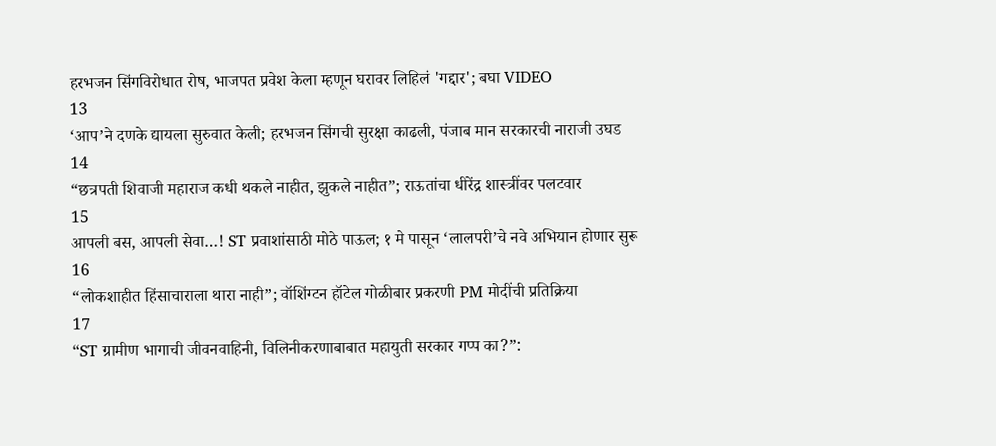हरभजन सिंगविरोधात रोष, भाजपत प्रवेश केला म्हणून घरावर लिहिलं 'गद्दार'; बघा VIDEO
13
‘आप’ने दणके द्यायला सुरुवात केली; हरभजन सिंगची सुरक्षा काढली, पंजाब मान सरकारची नाराजी उघड
14
“छत्रपती शिवाजी महाराज कधी थकले नाहीत, झुकले नाहीत”; राऊतांचा धीरेंद्र शास्त्रींवर पलटवार
15
आपली बस, आपली सेवा…! ST प्रवाशांसाठी मोठे पाऊल; १ मे पासून ‘लालपरी’चे नवे अभियान होणार सुरू
16
“लोकशाहीत हिंसाचाराला थारा नाही”; वॉशिंग्टन हॉटेल गोळीबार प्रकरणी PM मोदींची प्रतिक्रिया
17
“ST ग्रामीण भागाची जीवनवाहिनी, विलिनीकरणाबाबात महायुती सरकार गप्प का?”: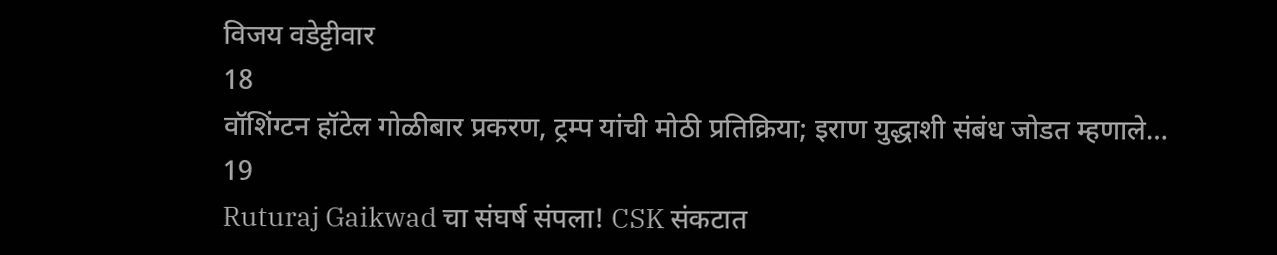विजय वडेट्टीवार
18
वॉशिंग्टन हॉटेल गोळीबार प्रकरण, ट्रम्प यांची मोठी प्रतिक्रिया; इराण युद्धाशी संबंध जोडत म्हणाले…
19
Ruturaj Gaikwad चा संघर्ष संपला! CSK संकटात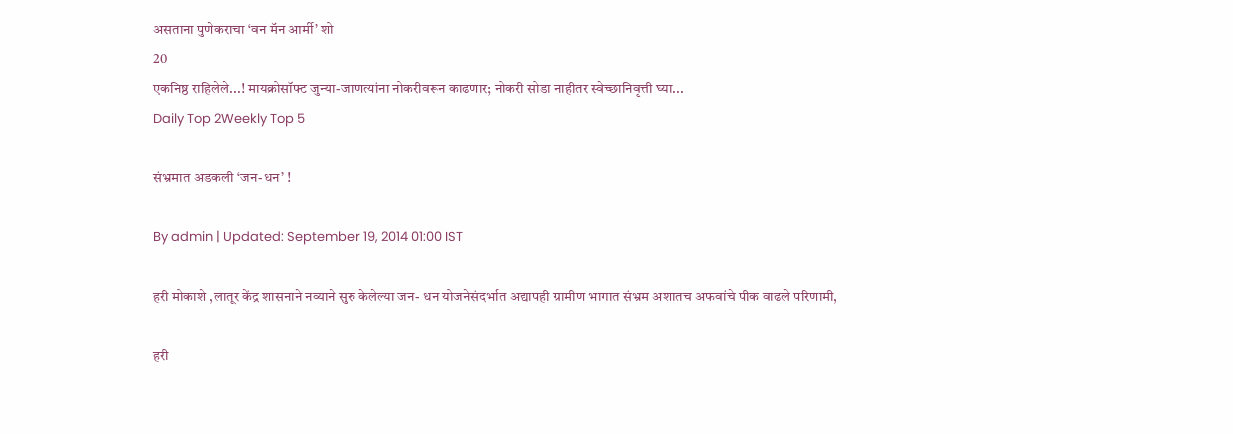असताना पुणेकराचा ‘वन मॅन आर्मी’ शो
20
एकनिष्ठ राहिलेले...! मायक्रोसॉफ्ट जुन्या-जाणत्यांना नोकरीवरून काढणार; नोकरी सोडा नाहीतर स्वेच्छानिवृत्ती घ्या...
Daily Top 2Weekly Top 5

संभ्रमात अडकली ‘जन-धन’ !

By admin | Updated: September 19, 2014 01:00 IST

हरी मोकाशे ,लातूर केंद्र शासनाने नव्याने सुरु केलेल्या जन- धन योजनेसंदर्भात अद्यापही ग्रामीण भागात संभ्रम अशातच अफवांचे पीक वाढले परिणामी,

हरी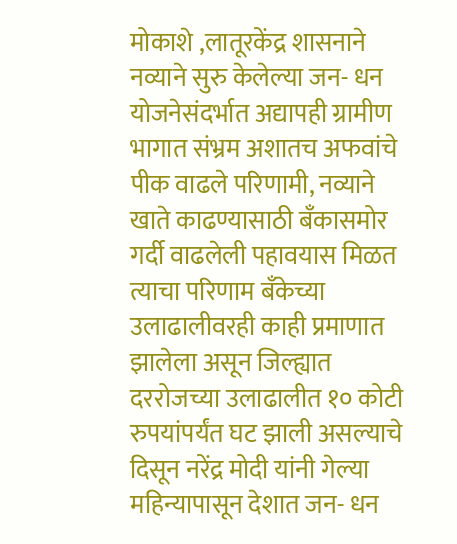मोकाशे ,लातूरकेंद्र शासनाने नव्याने सुरु केलेल्या जन- धन योजनेसंदर्भात अद्यापही ग्रामीण भागात संभ्रम अशातच अफवांचे पीक वाढले परिणामी, नव्याने खाते काढण्यासाठी बँकासमोर गर्दी वाढलेली पहावयास मिळत त्याचा परिणाम बँकेच्या उलाढालीवरही काही प्रमाणात झालेला असून जिल्ह्यात दररोजच्या उलाढालीत १० कोटी रुपयांपर्यंत घट झाली असल्याचे दिसून नरेंद्र मोदी यांनी गेल्या महिन्यापासून देशात जन- धन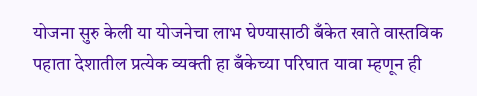योजना सुरु केली या योजनेचा लाभ घेण्यासाठी बँकेत खाते वास्तविक पहाता देशातील प्रत्येक व्यक्ती हा बँकेच्या परिघात यावा म्हणून ही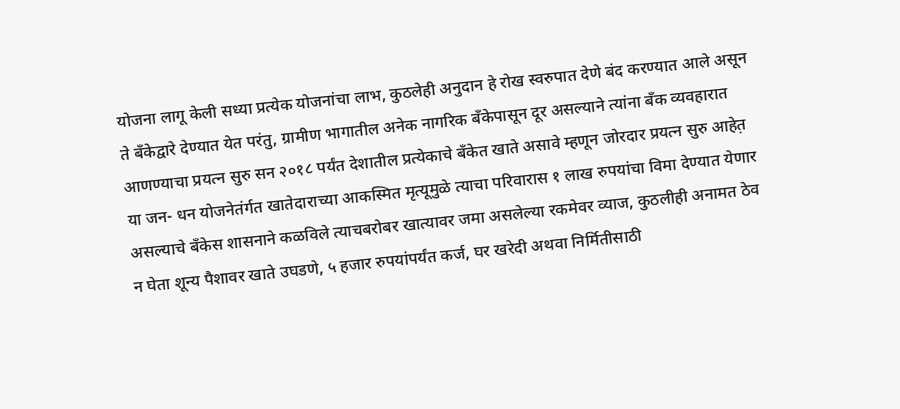योजना लागू केली सध्या प्रत्येक योजनांचा लाभ, कुठलेही अनुदान हे रोख स्वरुपात देणे बंद करण्यात आले असून ते बँकेद्वारे देण्यात येत परंतु, ग्रामीण भागातील अनेक नागरिक बँकेपासून दूर असल्याने त्यांना बँक व्यवहारात आणण्याचा प्रयत्न सुरु सन २०१८ पर्यंत देशातील प्रत्येकाचे बँकेत खाते असावे म्हणून जोरदार प्रयत्न सुरु आहेत़ या जन- धन योजनेतंर्गत खातेदाराच्या आकस्मित मृत्यूमुळे त्याचा परिवारास १ लाख रुपयांचा विमा देण्यात येणार असल्याचे बँकेस शासनाने कळविले त्याचबरोबर खात्यावर जमा असलेल्या रकमेवर व्याज, कुठलीही अनामत ठेव न घेता शून्य पैशावर खाते उघडणे, ५ हजार रुपयांपर्यंत कर्ज, घर खरेदी अथवा निर्मितीसाठी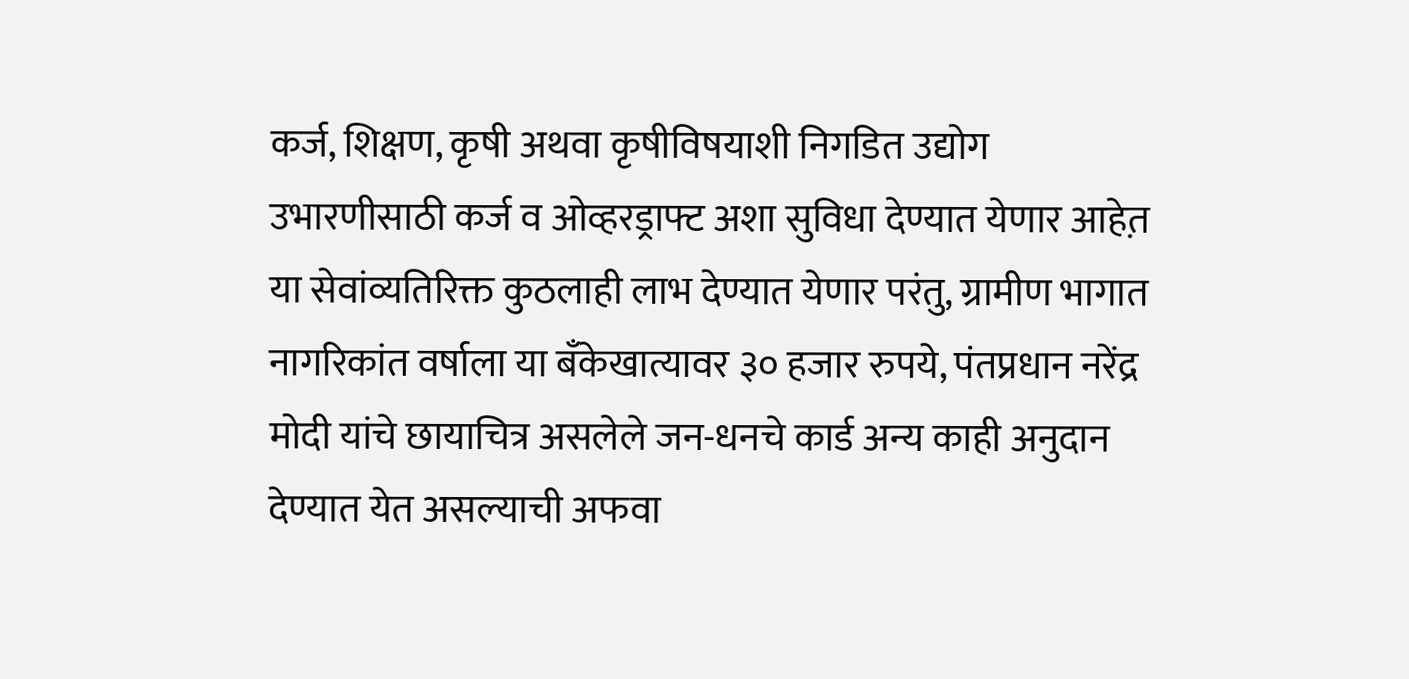कर्ज, शिक्षण, कृषी अथवा कृषीविषयाशी निगडित उद्योग उभारणीसाठी कर्ज व ओव्हरड्राफ्ट अशा सुविधा देण्यात येणार आहेत़ या सेवांव्यतिरिक्त कुठलाही लाभ देण्यात येणार परंतु, ग्रामीण भागात नागरिकांत वर्षाला या बँकेखात्यावर ३० हजार रुपये, पंतप्रधान नरेंद्र मोदी यांचे छायाचित्र असलेले जन-धनचे कार्ड अन्य काही अनुदान देण्यात येत असल्याची अफवा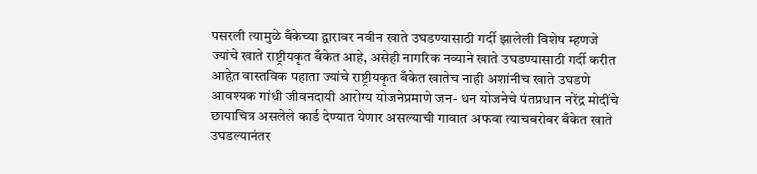पसरली त्यामुळे बँकेच्या द्वारावर नवीन खाते उघडण्यासाठी गर्दी झालेली विशेष म्हणजे ज्यांचे खाते राष्ट्रीयकृत बँकेत आहे, असेही नागरिक नव्याने खाते उघडण्यासाठी गर्दी करीत आहेत़ वास्तविक पहाता ज्यांचे राष्ट्रीयकृत बँकेत खातेच नाही अशांनीच खाते उघडणे आवश्यक गांधी जीवनदायी आरोग्य योजनेप्रमाणे जन- धन योजनेचे पंतप्रधान नरेंद्र मोदींचे छायाचित्र असलेले कार्ड देण्यात येणार असल्याची गावात अफवा त्याचबरोबर बँकेत खाते उघडल्यानंतर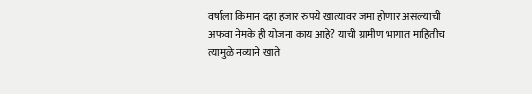वर्षाला किमान दहा हजार रुपये खात्यावर जमा होणार असल्याची अफवा नेमके ही योजना काय आहे? याची ग्रामीण भागात माहितीच त्यामुळे नव्याने खाते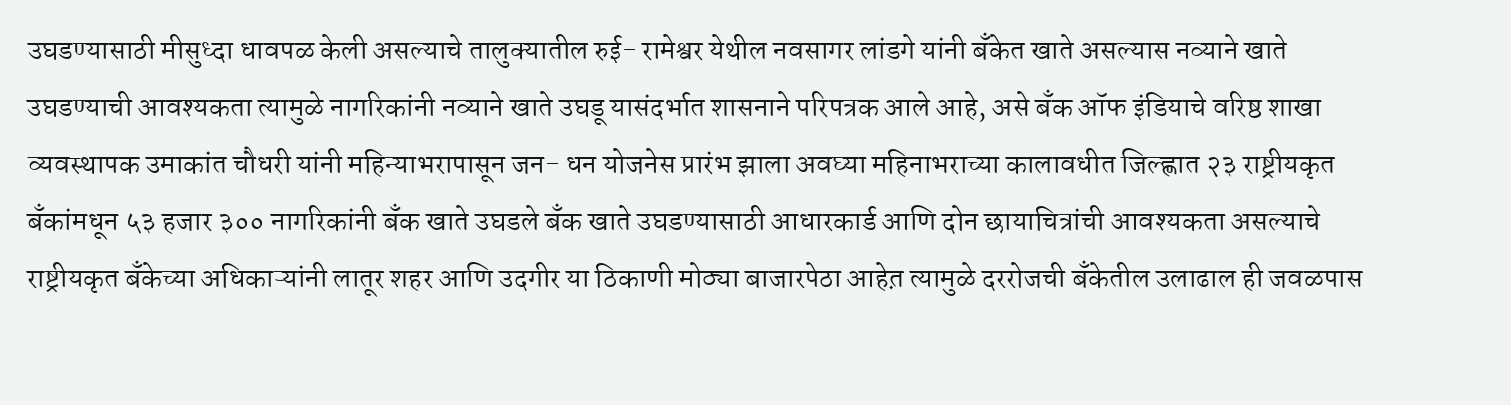उघडण्यासाठी मीसुध्दा धावपळ केली असल्याचे तालुक्यातील रुई- रामेश्वर येथील नवसागर लांडगे यांनी बँकेत खाते असल्यास नव्याने खाते उघडण्याची आवश्यकता त्यामुळे नागरिकांनी नव्याने खाते उघडू यासंदर्भात शासनाने परिपत्रक आले आहे, असे बँक ऑफ इंडियाचे वरिष्ठ शाखा व्यवस्थापक उमाकांत चौधरी यांनी महिन्याभरापासून जन- धन योजनेस प्रारंभ झाला अवघ्या महिनाभराच्या कालावधीत जिल्ह्णात २३ राष्ट्रीयकृत बँकांमधून ५३ हजार ३०० नागरिकांनी बँक खाते उघडले बँक खाते उघडण्यासाठी आधारकार्ड आणि दोन छायाचित्रांची आवश्यकता असल्याचे राष्ट्रीयकृत बँकेच्या अधिकाऱ्यांनी लातूर शहर आणि उदगीर या ठिकाणी मोठ्या बाजारपेठा आहेत़ त्यामुळे दररोजची बँकेतील उलाढाल ही जवळपास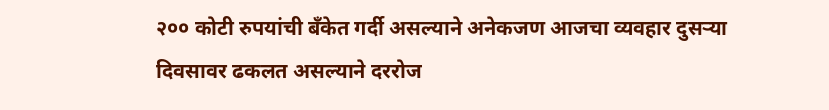२०० कोटी रुपयांची बँकेत गर्दी असल्याने अनेकजण आजचा व्यवहार दुसऱ्या दिवसावर ढकलत असल्याने दररोज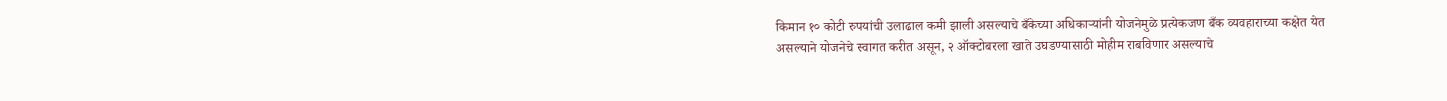किमान १० कोटी रुपयांची उलाढाल कमी झाली असल्याचे बँकेच्या अधिकाऱ्यांनी योजनेमुळे प्रत्येकजण बँक व्यवहाराच्या कक्षेत येत असल्याने योजनेचे स्वागत करीत असून, २ ऑक्टोबरला खाते उघडण्यासाठी मोहीम राबविणार असल्याचे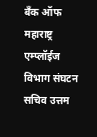बँक ऑफ महाराष्ट्र एम्प्लॉईज विभाग संघटन सचिव उत्तम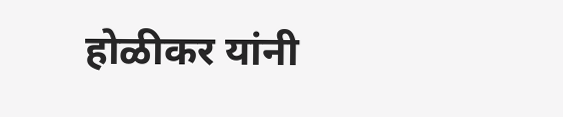होळीकर यांनी